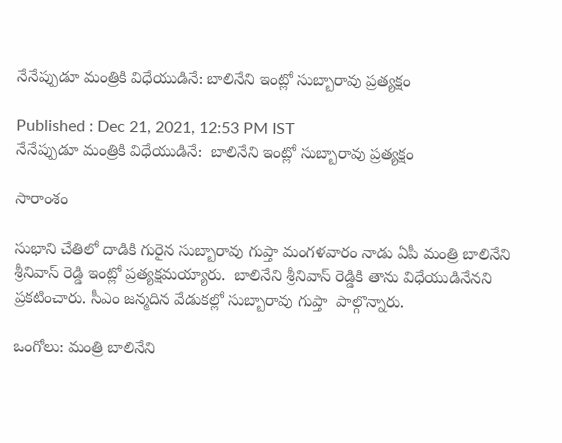నేనేప్పుడూ మంత్రికి విధేయుడినే: బాలినేని ఇంట్లో సుబ్బారావు ప్రత్యక్షం

Published : Dec 21, 2021, 12:53 PM IST
నేనేప్పుడూ మంత్రికి విధేయుడినే:  బాలినేని ఇంట్లో సుబ్బారావు ప్రత్యక్షం

సారాంశం

సుభాని చేతిలో దాడికి గురైన సుబ్బారావు గుప్తా మంగళవారం నాడు ఏపీ మంత్రి బాలినేని శ్రీనివాస్ రెడ్డి ఇంట్లో ప్రత్యక్షమయ్యారు.  బాలినేని శ్రీనివాస్ రెడ్డికి తాను విధేయుడినేనని ప్రకటించారు. సీఎం జన్మదిన వేడుకల్లో సుబ్బారావు గుప్తా  పాల్గొన్నారు.

ఒంగోలు: మంత్రి బాలినేని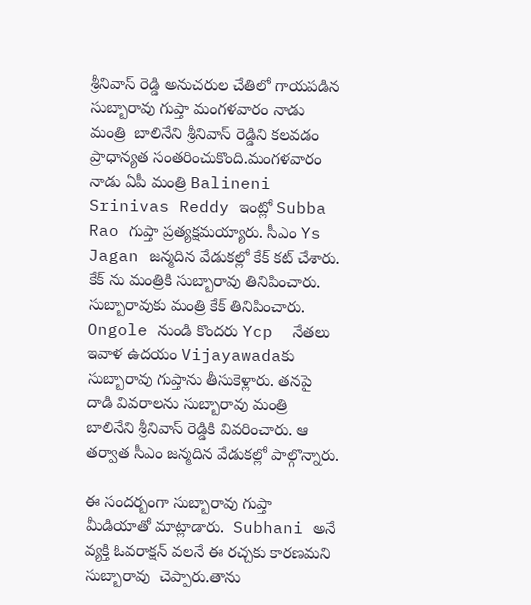శ్రీనివాస్ రెడ్డి అనుచరుల చేతిలో గాయపడిన సుబ్బారావు గుప్తా మంగళవారం నాడు  మంత్రి  బాలినేని శ్రీనివాస్ రెడ్డిని కలవడం ప్రాధాన్యత సంతరించుకొంది.మంగళవారం నాడు ఏపీ మంత్రి Balineni Srinivas Reddy ఇంట్లో Subba Rao గుప్తా ప్రత్యక్షమయ్యారు. సీఎం Ys Jagan జన్మదిన వేడుకల్లో కేక్ కట్ చేశారు. కేక్ ను మంత్రికి సుబ్బారావు తినిపించారు. సుబ్బారావుకు మంత్రి కేక్ తినిపించారు. Ongole నుండి కొందరు Ycp  నేతలు ఇవాళ ఉదయం Vijayawadaకు  సుబ్బారావు గుప్తాను తీసుకెళ్లారు. తనపై దాడి వివరాలను సుబ్బారావు మంత్రి బాలినేని శ్రీనివాస్ రెడ్డికి వివరించారు. ఆ తర్వాత సీఎం జన్మదిన వేడుకల్లో పాల్గొన్నారు.

ఈ సందర్బంగా సుబ్బారావు గుప్తా మీడియాతో మాట్లాడారు.  Subhani అనే వ్యక్తి ఓవరాక్షన్ వలనే ఈ రచ్చకు కారణమని సుబ్బారావు  చెప్పారు.తాను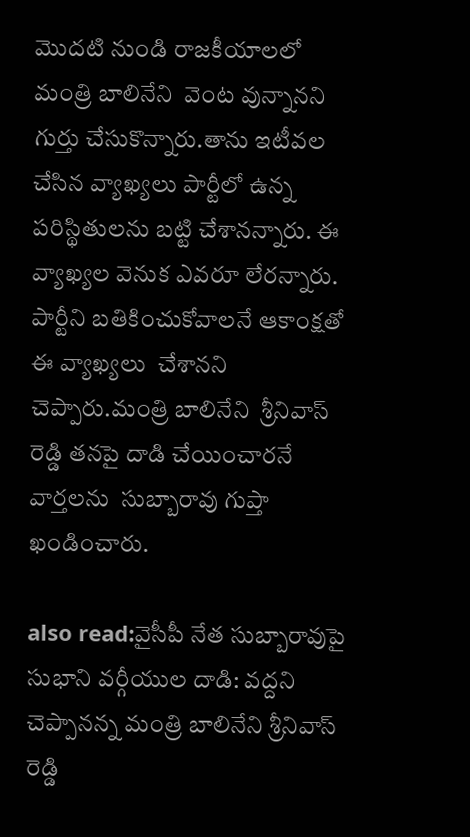మొదటి నుండి రాజకీయాలలో మంత్రి బాలినేని  వెంట వున్నానని గుర్తు చేసుకొన్నారు.తాను ఇటీవల చేసిన వ్యాఖ్యలు పార్టీలో ఉన్న పరిస్థితులను బట్టి చేశానన్నారు. ఈ వ్యాఖ్యల వెనుక ఎవరూ లేరన్నారు. పార్టీని బతికించుకోవాలనే ఆకాంక్షతో ఈ వ్యాఖ్యలు  చేశానని చెప్పారు.మంత్రి బాలినేని  శ్రీనివాస్ రెడ్డి తనపై దాడి చేయించారనే వార్తలను  సుబ్బారావు గుప్తా ఖండించారు.

also read:వైసీపీ నేత సుబ్బారావుపై సుభాని వర్గీయుల దాడి: వద్దని చెప్పానన్న మంత్రి బాలినేని శ్రీనివాస్ రెడ్డి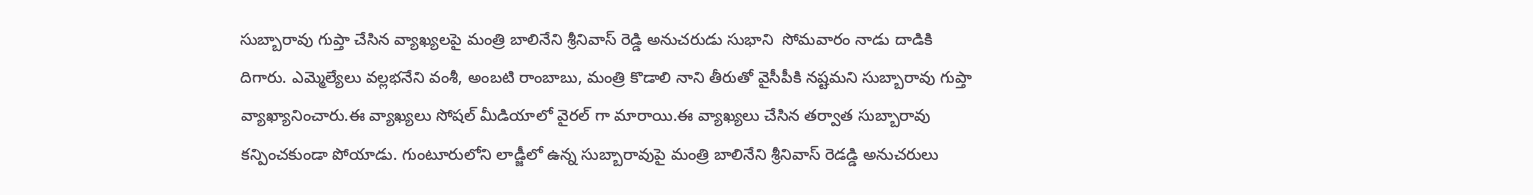సుబ్బారావు గుప్తా చేసిన వ్యాఖ్యలపై మంత్రి బాలినేని శ్రీనివాస్ రెడ్డి అనుచరుడు సుభాని  సోమవారం నాడు దాడికి దిగారు. ఎమ్మెల్యేలు వల్లభనేని వంశీ, అంబటి రాంబాబు, మంత్రి కొడాలి నాని తీరుతో వైసీపీకి నష్టమని సుబ్బారావు గుప్తా వ్యాఖ్యానించారు.ఈ వ్యాఖ్యలు సోషల్ మీడియాలో వైరల్ గా మారాయి.ఈ వ్యాఖ్యలు చేసిన తర్వాత సుబ్బారావు కన్పించకుండా పోయాడు. గుంటూరులోని లాడ్జీలో ఉన్న సుబ్బారావుపై మంత్రి బాలినేని శ్రీనివాస్ రెడడ్డి అనుచరులు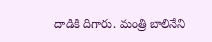దాడికి దిగారు. మంత్రి బాలినేని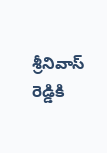శ్రీనివాస్ రెడ్డికి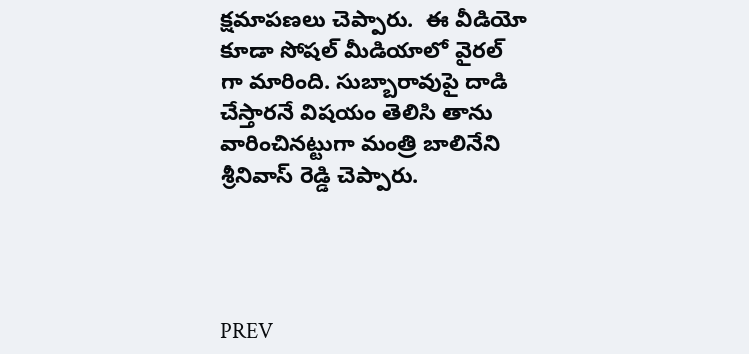క్షమాపణలు చెప్పారు.  ఈ వీడియో  కూడా సోషల్ మీడియాలో వైరల్ గా మారింది. సుబ్బారావుపై దాడి చేస్తారనే విషయం తెలిసి తాను వారించినట్టుగా మంత్రి బాలినేని శ్రీనివాస్ రెడ్డి చెప్పారు.




PREV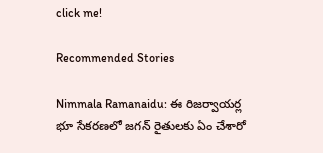click me!

Recommended Stories

Nimmala Ramanaidu: ఈ రిజర్వాయర్ల భూ సేకరణలో జగన్ రైతులకు ఏం చేశారో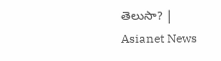తెలుసా? | Asianet News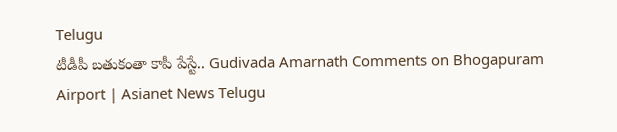Telugu
టీడీపీ బతుకంతా కాపీ పేస్టే.. Gudivada Amarnath Comments on Bhogapuram Airport | Asianet News Telugu